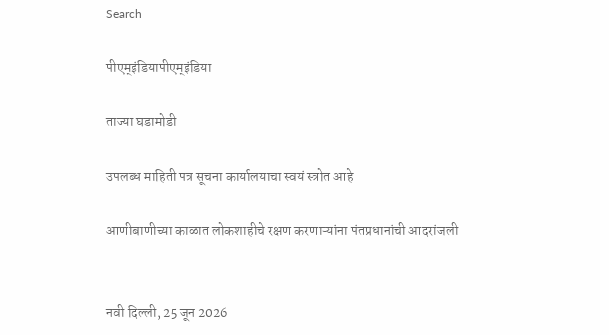Search

पीएम्इंडियापीएम्इंडिया

ताज्या घडामोडी

उपलब्ध माहिती पत्र सूचना कार्यालयाचा स्वयं स्त्रोत आहे

आणीबाणीच्या काळात लोकशाहीचे रक्षण करणाऱ्यांना पंतप्रधानांची आदरांजली


नवी दिल्‍ली, 25 जून 2026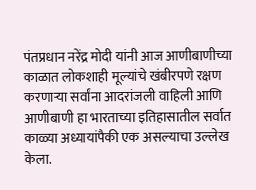पंतप्रधान नरेंद्र मोदी यांनी आज आणीबाणीच्या काळात लोकशाही मूल्यांचे खंबीरपणे रक्षण करणाऱ्या सर्वांना आदरांजली वाहिली आणि आणीबाणी हा भारताच्या इतिहासातील सर्वात काळ्या अध्यायांपैकी एक असल्याचा उल्लेख  केला.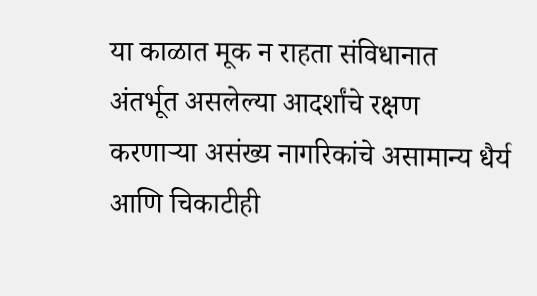या काळात मूक न राहता संविधानात अंतर्भूत असलेल्या आदर्शांचे रक्षण करणाऱ्या असंख्य नागरिकांचे असामान्य धैर्य आणि चिकाटीही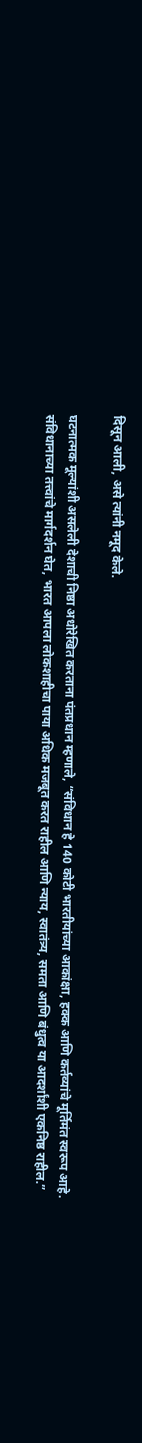दिसून आली, असे त्यांनी नमूद केले.

घटनात्मक मूल्यांशी असलेली देशाची निष्ठा अधोरेखित करताना पंतप्रधान म्हणाले, “संविधान हे 140 कोटी भारतीयांच्या आकांक्षा, हक्क आणि कर्तव्यांचे मूर्तिमंत स्वरूप आहे. संविधानाच्या तत्त्वांचे मार्गदर्शन घेत, भारत आपला लोकशाहीचा पाया अधिक मजबूत करत राहील आणि न्याय, स्वातंत्र्य, समता आणि बंधुत्व या आदर्शांशी एकनिष्ठ राहील.”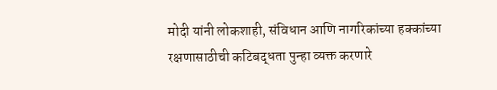मोदी यांनी लोकशाही, संविधान आणि नागरिकांच्या हक्कांच्या रक्षणासाठीची कटिबद्धता पुन्हा व्यक्त करणारे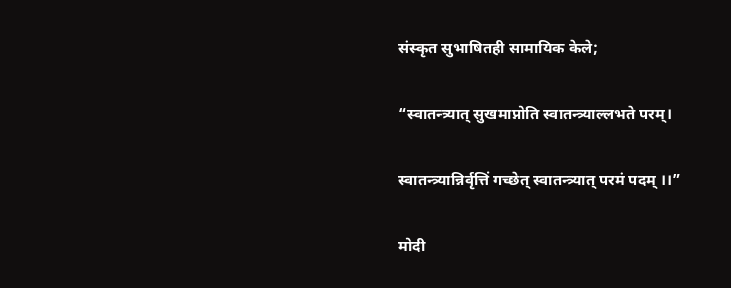संस्कृत सुभाषितही सामायिक केले;

“स्वातन्त्र्यात् सुखमाप्नोति स्वातन्त्र्याल्लभते परम्।

स्वातन्त्र्यान्निर्वृत्तिं गच्छेत् स्वातन्त्र्यात् परमं पदम् ।।”

मोदी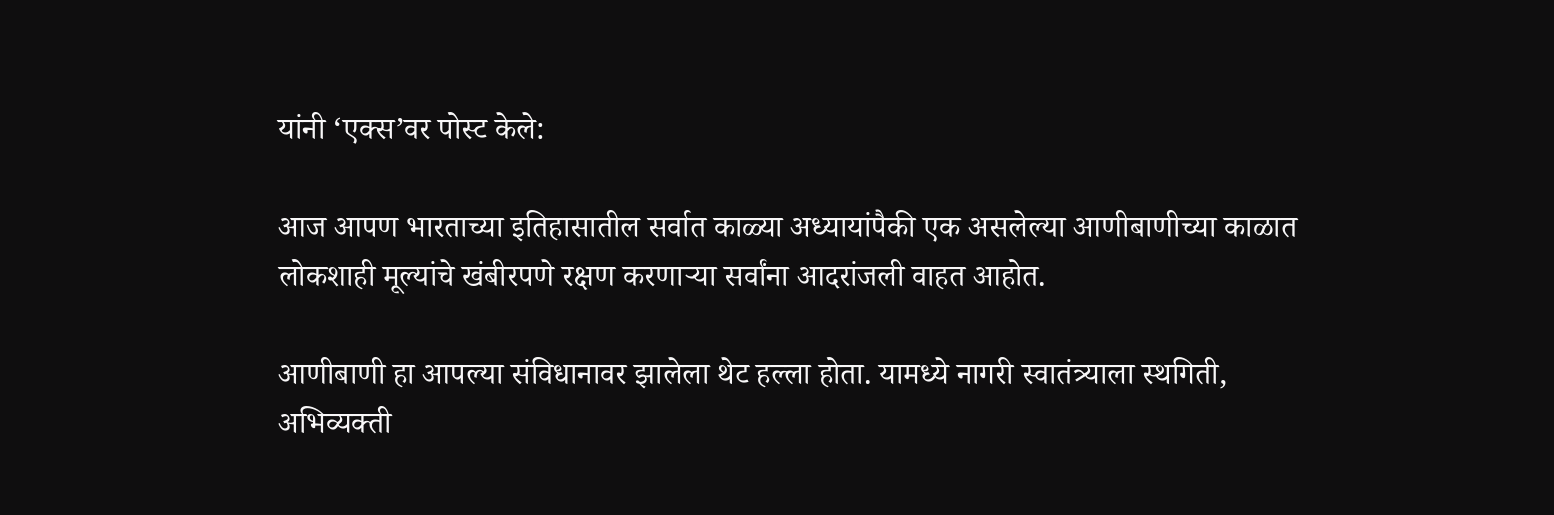यांनी ‘एक्स’वर पोस्ट केले:

आज आपण भारताच्या इतिहासातील सर्वात काळ्या अध्यायांपैकी एक असलेल्या आणीबाणीच्या काळात लोकशाही मूल्यांचे खंबीरपणे रक्षण करणाऱ्या सर्वांना आदरांजली वाहत आहोत.

आणीबाणी हा आपल्या संविधानावर झालेला थेट हल्ला होता. यामध्ये नागरी स्वातंत्र्याला स्थगिती, अभिव्यक्ती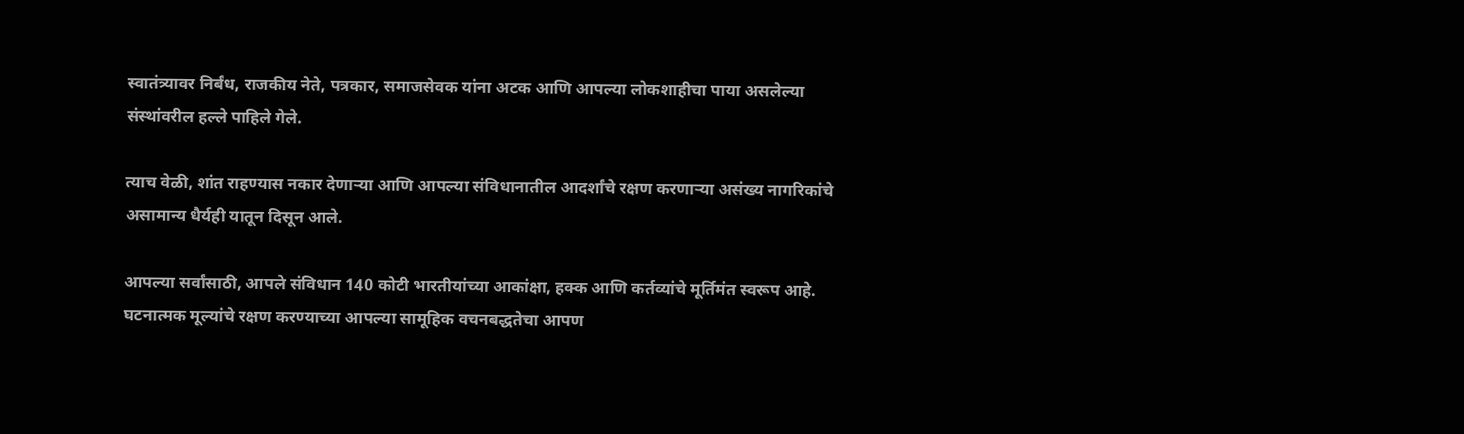स्वातंत्र्यावर निर्बंध, राजकीय नेते, पत्रकार, समाजसेवक यांना अटक आणि आपल्या लोकशाहीचा पाया असलेल्या संस्थांवरील हल्ले पाहिले गेले.

त्याच वेळी, शांत राहण्यास नकार देणाऱ्या आणि आपल्या संविधानातील आदर्शांचे रक्षण करणाऱ्या असंख्य नागरिकांचे असामान्य धैर्यही यातून दिसून आले.

आपल्या सर्वांसाठी, आपले संविधान 140 कोटी भारतीयांच्या आकांक्षा, हक्क आणि कर्तव्यांचे मूर्तिमंत स्वरूप आहे. घटनात्मक मूल्यांचे रक्षण करण्याच्या आपल्या सामूहिक वचनबद्धतेचा आपण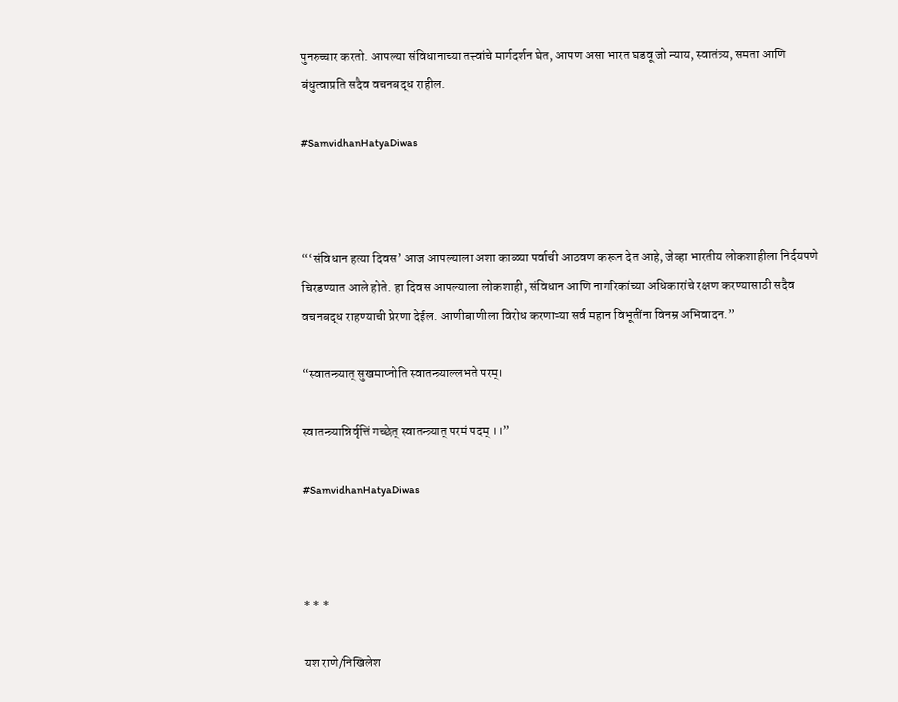पुनरुच्चार करतो. आपल्या संविधानाच्या तत्त्वांचे मार्गदर्शन घेत, आपण असा भारत घडवू जो न्याय, स्वातंत्र्य, समता आणि बंधुत्वाप्रति सदैव वचनबद्ध राहील.

#SamvidhanHatyaDiwas



“‘संविधान हत्या दिवस’ आज आपल्याला अशा काळ्या पर्वाची आठवण करून देत आहे, जेव्हा भारतीय लोकशाहीला निर्दयपणे चिरडण्यात आले होते. हा दिवस आपल्याला लोकशाही, संविधान आणि नागरिकांच्या अधिकारांचे रक्षण करण्यासाठी सदैव वचनबद्ध राहण्याची प्रेरणा देईल. आणीबाणीला विरोध करणाऱ्या सर्व महान विभूतींना विनम्र अभिवादन.”

“स्वातन्त्र्यात् सुखमाप्नोति स्वातन्त्र्याल्लभते परम्।

स्वातन्त्र्यान्निर्वृत्तिं गच्छेत् स्वातन्त्र्यात् परमं पदम् ।।”

#SamvidhanHatyaDiwas



* * *

यश राणे/निखिलेश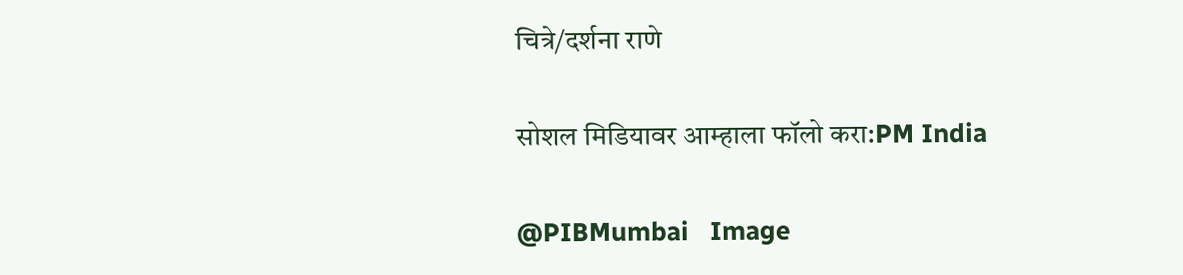चित्रे/दर्शना राणे

सोशल मिडियावर आम्हाला फॉलो करा:PM India

@PIBMumbai   Image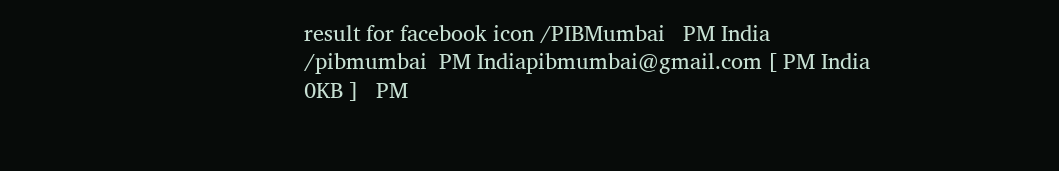result for facebook icon /PIBMumbai   PM India /pibmumbai  PM Indiapibmumbai@gmail.com [ PM India 0KB ]   PM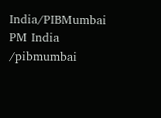India/PIBMumbai   PM India /pibmumbai